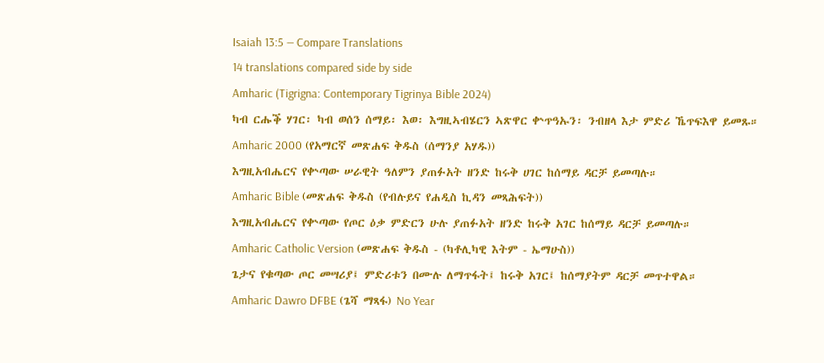Isaiah 13:5 — Compare Translations
14 translations compared side by side
Amharic (Tigrigna: Contemporary Tigrinya Bible 2024)
ካብ ርሑቕ ሃገር፡ ካብ ወሰን ሰማይ፡ እወ፡ እግዚኣብሄርን ኣጽዋር ቍጥዓኡን፡ ንብዘላ እታ ምድሪ ኼጥፍእዋ ይመጹ።
Amharic 2000 (የአማርኛ መጽሐፍ ቅዱስ (ሰማንያ አሃዱ))
እግዚአብሔርና የቍጣው ሠራዊት ዓለምን ያጠፉአት ዘንድ ከሩቅ ሀገር ከሰማይ ዳርቻ ይመጣሉ።
Amharic Bible (መጽሐፍ ቅዱስ (የብሉይና የሐዲስ ኪዳን መጻሕፍት))
እግዚአብሔርና የቍጣው የጦር ዕቃ ምድርን ሁሉ ያጠፉአት ዘንድ ከሩቅ አገር ከሰማይ ዳርቻ ይመጣሉ።
Amharic Catholic Version (መጽሐፍ ቅዱስ - (ካቶሊካዊ እትም - ኤማሁስ))
ጌታና የቁጣው ጦር መሣሪያ፤ ምድሪቱን በሙሉ ለማጥፋት፤ ከሩቅ አገር፤ ከሰማያትም ዳርቻ መጥተዋል።
Amharic Dawro DFBE (ጌሻ ማጻፋ) No Year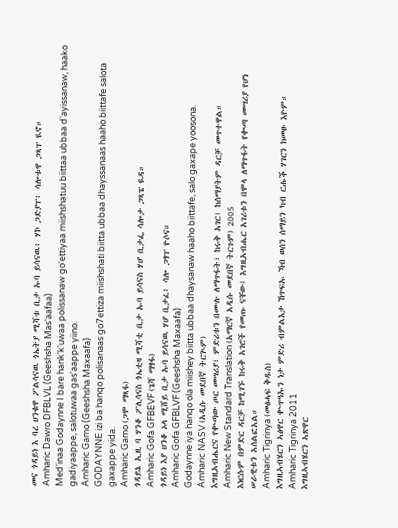መና ጎዳይነ እ ባረ ሀንቁዋ ፖልሳናዉ ጎኤትያ ሚሻቱ ቢታ ኡባ ይሳናዉ፥ ሃኮ ጋድያፐ፥ ሳሎቱዋ ጋጻፐ ዪኖ።
Amharic Dawro DFBLVL (Geeshsha Mas'aafaa)
Med'inaa Godaynne I bare hank'k'uwaa polissanaw go'ettiyaa miishshatuu biittaa ubbaa d'ayissanaw, haako gadiyaappe, salotuwaa gas'aappe yiino.
Amharic Gamo (Geeshsha Maxaafa)
GODAYNNE izi ba hanqo polisanaas go7ettiza miishshati biitta ubbaa dhayssanaas haaho biittafe salota gaxappe yida.
Amharic Gamo (ጋሞ ማጻፋ)
ጎዳይኔ ኢዚ ባ ሃንቆ ፖሊሳናስ ጎኤቲዛ ሚሻቲ ቢታ ኡባ ይሳናስ ሃሆ ቢታፌ ሳሎታ ጋጻፔ ዪዳ።
Amharic Gofa GFBEVF (ጌሻ ማፃፋ)
ጎዳይነ እያ ሀንቆ ኦላ ሚሸይ ቢታ ኡባ ይሳናዉ ሃሆ ቢታፈ፥ ሳሎ ጋፃፐ ዮሶና።
Amharic Gofa GFBLVF (Geeshsha Maxaafa)
Godaynne iya hanqo ola miishey biitta ubbaa dhaysanaw haaho biittafe, salo gaxape yoosona.
Amharic NASV (አዲሱ መደበኛ ትርጒም)
እግዚአብሔርና የቍጣው ጦር መሣሪያ፣ ምድሪቱን በሙሉ ለማጥፋት፣ ከሩቅ አገር፣ ከሰማያትም ዳርቻ መጥተዋል።
Amharic New Standard Translation (አማርኛ አዲሱ መደበኛ ትርጉም) 2005
እነርሱም በምድር ዳርቻ ከሚገኙ ከሩቅ አገሮች የመጡ ናቸው፤ እግዚአብሔር አገሪቱን በሞላ ለማጥፋት የቊጣ መሣሪያ የሆነ ሠራዊቱን አሰልፎአል።
Amharic Tigrinya (መፅሓፍ ቅዱስ)
እግዚኣብሄርን ኣፅዋር ቍጥዓኡን ነታ ምድሪ ብምልእታ ኸጥፍኡ ኻብ ወሰን ሰማይን ካብ ርሑቕ ሃገርን ክመፁ እዮም።
Amharic Tigrinya 2011
እግዚኣብሄርን ኣጽዋር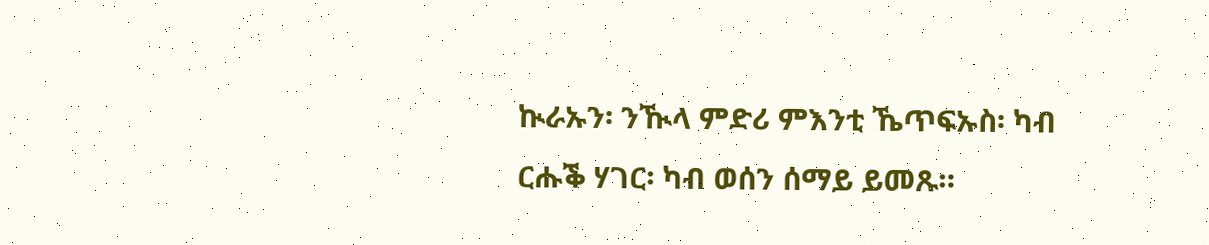ኲራኡን፡ ንዂላ ምድሪ ምእንቲ ኼጥፍኡስ፡ ካብ ርሑቕ ሃገር፡ ካብ ወሰን ሰማይ ይመጹ።